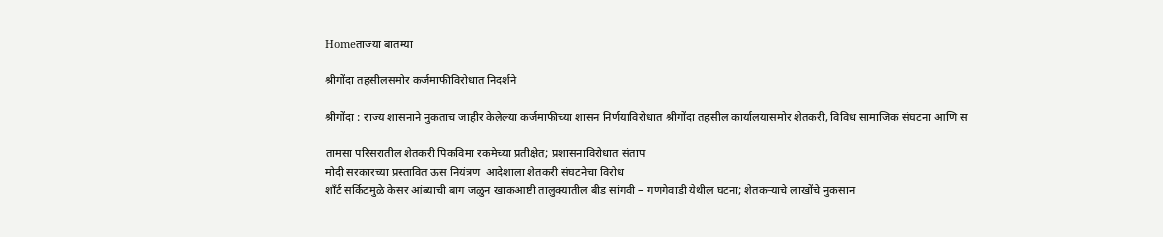Homeताज्या बातम्या

श्रीगोंदा तहसीलसमोर कर्जमाफीविरोधात निदर्शने

श्रीगोंदा : राज्य शासनाने नुकताच जाहीर केलेल्या कर्जमाफीच्या शासन निर्णयाविरोधात श्रीगोंदा तहसील कार्यालयासमोर शेतकरी, विविध सामाजिक संघटना आणि स

तामसा परिसरातील शेतकरी पिकविमा रकमेच्या प्रतीक्षेत; प्रशासनाविरोधात संताप
मोदी सरकारच्या प्रस्तावित ऊस नियंत्रण  आदेशाला शेतकरी संघटनेचा विरोध
शाँर्ट सर्किटमुळे केसर आंब्याची बाग जळुन खाकआष्टी तालुक्यातील बीड सांगवी – गणगेवाडी येथील घटना; शेतकर्‍याचे लाखोंचे नुकसान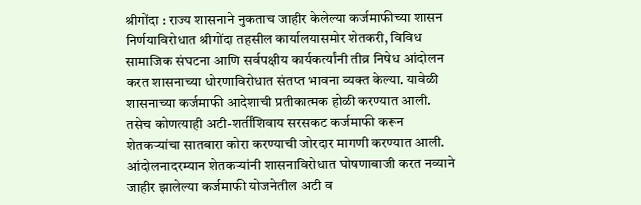श्रीगोंदा : राज्य शासनाने नुकताच जाहीर केलेल्या कर्जमाफीच्या शासन निर्णयाविरोधात श्रीगोंदा तहसील कार्यालयासमोर शेतकरी, विविध सामाजिक संघटना आणि सर्वपक्षीय कार्यकर्त्यांनी तीव्र निषेध आंदोलन करत शासनाच्या धोरणाविरोधात संतप्त भावना व्यक्त केल्या. यावेळी शासनाच्या कर्जमाफी आदेशाची प्रतीकात्मक होळी करण्यात आली. तसेच कोणत्याही अटी-शर्तींशिवाय सरसकट कर्जमाफी करून शेतकऱ्यांचा सातबारा कोरा करण्याची जोरदार मागणी करण्यात आली.
आंदोलनादरम्यान शेतकऱ्यांनी शासनाविरोधात घोषणाबाजी करत नव्याने जाहीर झालेल्या कर्जमाफी योजनेतील अटी व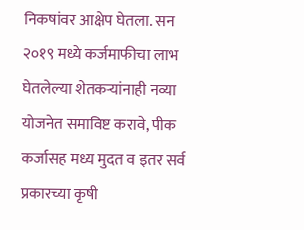निकषांवर आक्षेप घेतला. सन २०१९ मध्ये कर्जमाफीचा लाभ घेतलेल्या शेतकऱ्यांनाही नव्या योजनेत समाविष्ट करावे, पीक कर्जासह मध्य मुदत व इतर सर्व प्रकारच्या कृषी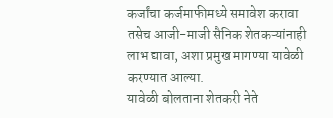कर्जांचा कर्जमाफीमध्ये समावेश करावा तसेच आजी-माजी सैनिक शेतकऱ्यांनाही लाभ द्यावा, अशा प्रमुख मागण्या यावेळी करण्यात आल्या.
यावेळी बोलताना शेतकरी नेते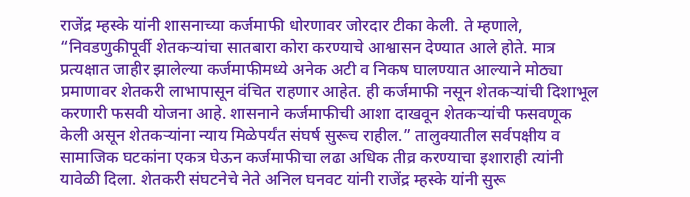राजेंद्र म्हस्के यांनी शासनाच्या कर्जमाफी धोरणावर जोरदार टीका केली. ते म्हणाले, “निवडणुकीपूर्वी शेतकऱ्यांचा सातबारा कोरा करण्याचे आश्वासन देण्यात आले होते. मात्र प्रत्यक्षात जाहीर झालेल्या कर्जमाफीमध्ये अनेक अटी व निकष घालण्यात आल्याने मोठ्या प्रमाणावर शेतकरी लाभापासून वंचित राहणार आहेत. ही कर्जमाफी नसून शेतकऱ्यांची दिशाभूल करणारी फसवी योजना आहे. शासनाने कर्जमाफीची आशा दाखवून शेतकऱ्यांची फसवणूक केली असून शेतकऱ्यांना न्याय मिळेपर्यंत संघर्ष सुरूच राहील.” तालुक्यातील सर्वपक्षीय व सामाजिक घटकांना एकत्र घेऊन कर्जमाफीचा लढा अधिक तीव्र करण्याचा इशाराही त्यांनी यावेळी दिला. शेतकरी संघटनेचे नेते अनिल घनवट यांनी राजेंद्र म्हस्के यांनी सुरू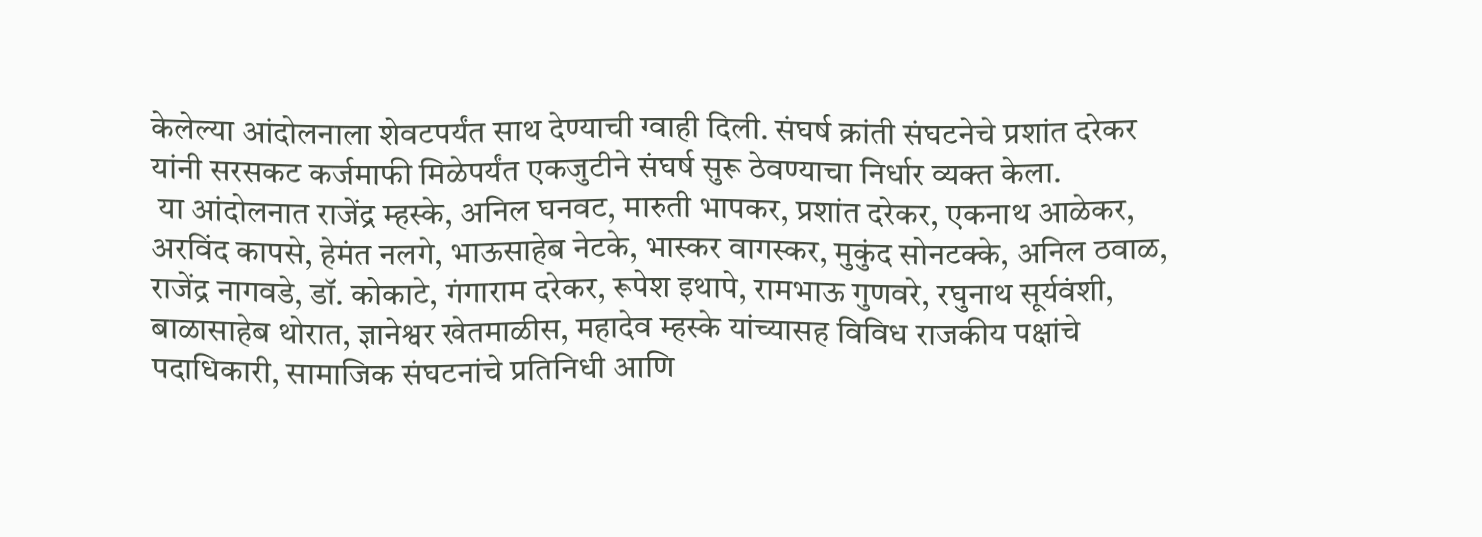केलेल्या आंदोलनाला शेवटपर्यंत साथ देण्याची ग्वाही दिली. संघर्ष क्रांती संघटनेचे प्रशांत दरेकर यांनी सरसकट कर्जमाफी मिळेपर्यंत एकजुटीने संघर्ष सुरू ठेवण्याचा निर्धार व्यक्त केला.
 या आंदोलनात राजेंद्र म्हस्के, अनिल घनवट, मारुती भापकर, प्रशांत दरेकर, एकनाथ आळेकर, अरविंद कापसे, हेमंत नलगे, भाऊसाहेब नेटके, भास्कर वागस्कर, मुकुंद सोनटक्के, अनिल ठवाळ, राजेंद्र नागवडे, डॉ. कोकाटे, गंगाराम दरेकर, रूपेश इथापे, रामभाऊ गुणवरे, रघुनाथ सूर्यवंशी, बाळासाहेब थोरात, ज्ञानेश्वर खेतमाळीस, महादेव म्हस्के यांच्यासह विविध राजकीय पक्षांचे पदाधिकारी, सामाजिक संघटनांचे प्रतिनिधी आणि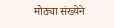मोठ्या संख्येने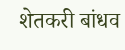शेतकरी बांधव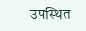उपस्थित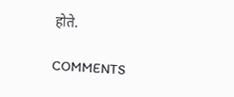होते.

COMMENTS